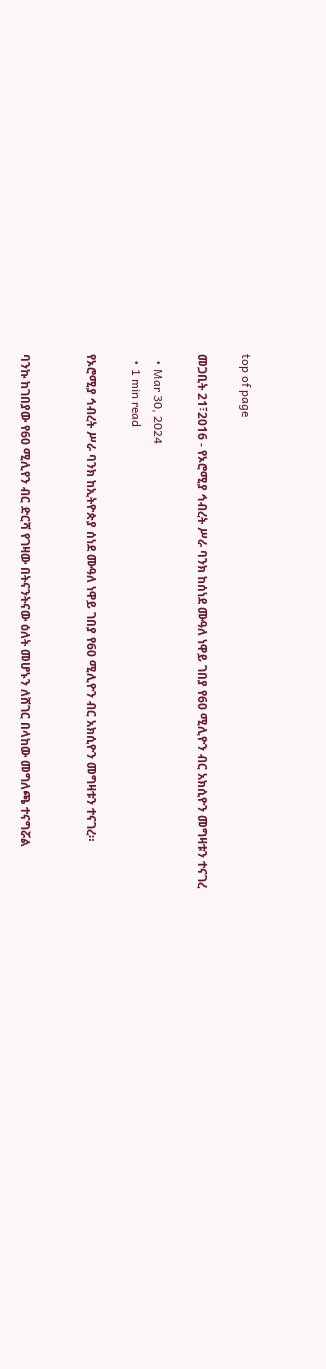top of page

መጋቢት 21፣2016 - የኦሮሚያ ኅብረት ሥራ ባንክ ከሰነደ ሙዓለ ነዋይ ገበያ የ60 ሚሊዮን ብር አክሲዮን መግዛቱን ተናገረ

  • Mar 30, 2024
  • 1 min read

የኦሮሚያ ኅብረት ሥራ ባንክ ከኢትዮጵያ ሰነደ ሙዓለ ነዋይ ገበያ የ60 ሚሊዮን ብር አክሲዮን መግዛቱን ተናገረ።


ባንኩ ከገበያው የ60 ሚሊየን ብር ድርሻ የገዛው በትናንትናው ዕለት መሆኑን ለሸገር በላከው መግለጫ ተናግሯል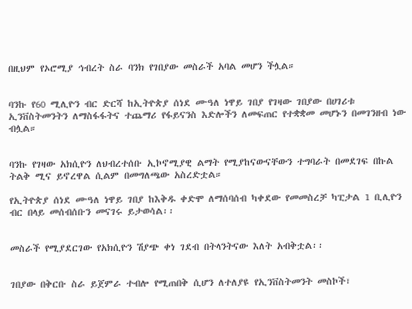በዚህም የኦሮሚያ ኅብረት ስራ ባንክ የገበያው መስራች አባል መሆን ችሏል።


ባንኩ የ60 ሚሊዮን ብር ድርሻ ከኢትዮጵያ ሰነደ ሙዓለ ነዋይ ገበያ የገዛው ገበያው በሀገሪቱ ኢንቨስትመንትን ለማስፋፋትና ተጨማሪ የፋይናንስ እድሎችን ለመፍጠር የተቋቋመ መሆኑን በመገንዘብ ነው ብሏል።


ባንኩ የገዛው አክሲዮን ለህብረተሰቡ ኢኮኖሚያዊ ልማት የሚያከናውናቸውን ተግባራት በመደገፍ በኩል ትልቅ ሚና ይኖረዋል ሲልም በመግለጫው አስረድቷል።

የኢትዮጵያ ሰነደ ሙዓለ ነዋይ ገበያ ከእቅዱ ቀድሞ ለማሰባሰብ ካቀደው የመመስረቻ ካፒታል 1 ቢሊዮን ብር በላይ መሰብሰቡን መናገሩ ይታወሳል፡፡


መስራች የሚያደርገው የአክሲዮን ሽያጭ ቀነ ገደብ በትላንትናው እለት አብቅቷል፡፡


ገበያው በቅርቡ ስራ ይጀምራ ተብሎ የሚጠበቅ ሲሆን ለተለያዩ የኢንቨስትመንት መስኮች፣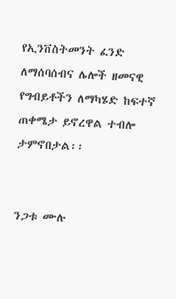የኢንቨስትመንት ፈንድ ለማሰባሰብና ሌሎች ዘመናዊ የግብይቶችን ለማካሄድ ከፍተኛ ጠቀሜታ ይኖረዋል ተብሎ ታምኖበታል፡፡


ንጋቱ ሙሉ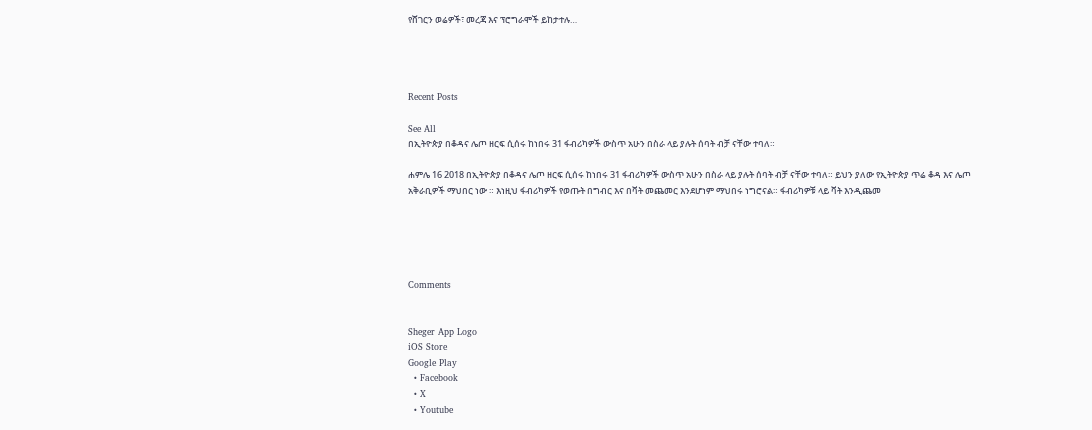የሸገርን ወሬዎች፣ መረጃ እና ፕሮግራሞች ይከታተሉ…




Recent Posts

See All
በኢትዮጵያ በቆዳና ሌጦ ዘርፍ ሲሰሩ ከነበሩ 31 ፋብሪካዎች ውስጥ አሁን በስራ ላይ ያሉት ሰባት ብቻ ናቸው ተባለ።

ሐምሌ 16 2018 በኢትዮጵያ በቆዳና ሌጦ ዘርፍ ሲሰሩ ከነበሩ 31 ፋብሪካዎች ውስጥ አሁን በስራ ላይ ያሉት ሰባት ብቻ ናቸው ተባለ። ይህን ያለው የኢትዮጵያ ጥሬ ቆዳ እና ሌጦ አቅራቢዎች ማህበር ነው ። እነዚህ ፋብሪካዎች የወጡት በግብር እና በቫት መጨመር እንደሆነም ማህበሩ ነግሮናል። ፋብሪካዎቹ ላይ ቫት እንዲጨመ





Comments


Sheger App Logo
iOS Store
Google Play
  • Facebook
  • X
  • Youtube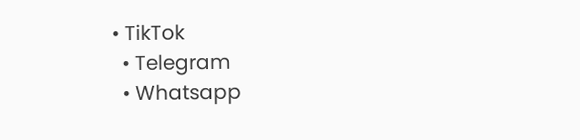• TikTok
  • Telegram
  • Whatsapp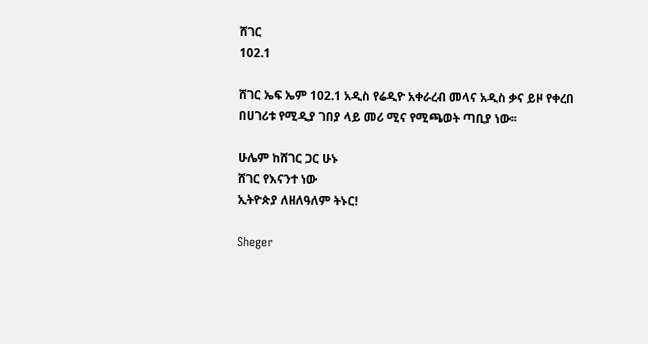ሸገር
102.1

ሸገር ኤፍ ኤም 102.1 አዲስ የሬዲዮ አቀራረብ መላና አዲስ ቃና ይዞ የቀረበ በሀገሪቱ የሚዲያ ገበያ ላይ መሪ ሚና የሚጫወት ጣቢያ ነው፡፡

ሁሌም ከሸገር ጋር ሁኑ
ሸገር የእናንተ ነው
ኢትዮጵያ ለዘለዓለም ትኑር!

Sheger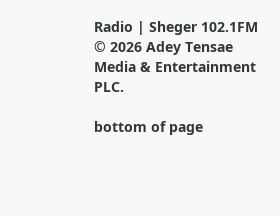Radio | Sheger 102.1FM  © 2026 Adey Tensae Media & Entertainment PLC.

bottom of page